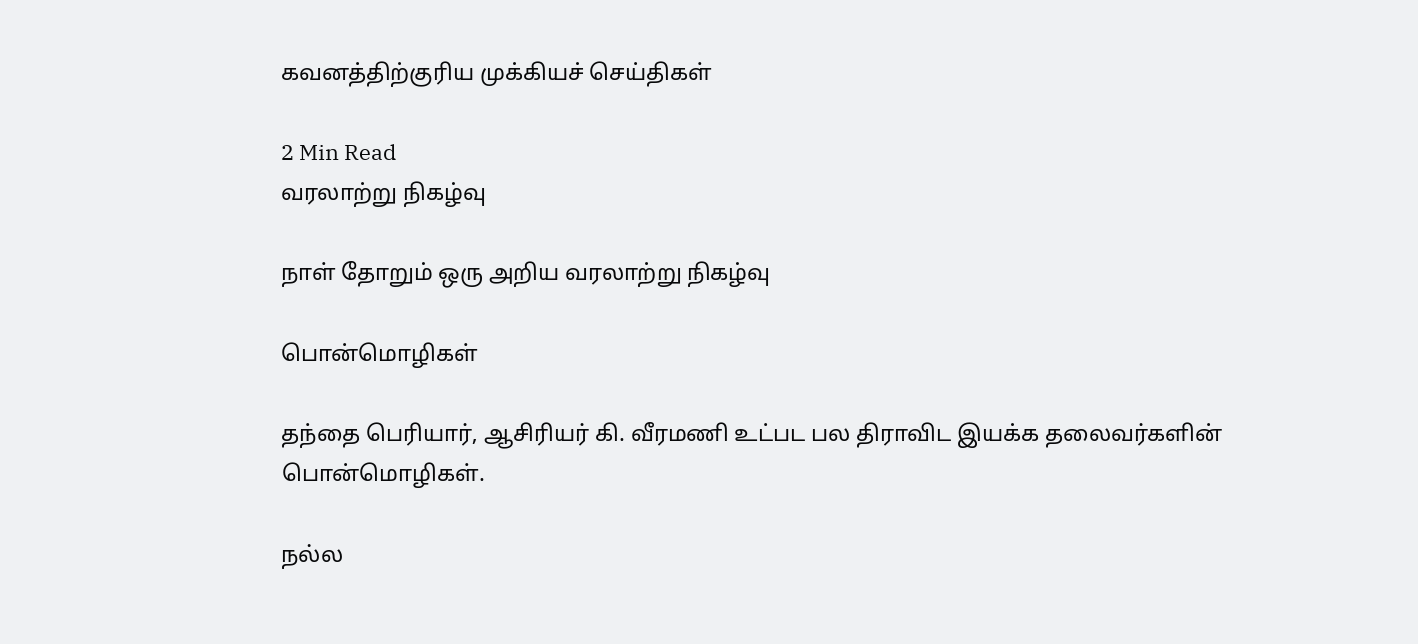கவனத்திற்குரிய முக்கியச் செய்திகள்

2 Min Read
வரலாற்று நிகழ்வு

நாள் தோறும் ஒரு அறிய வரலாற்று நிகழ்வு

பொன்மொழிகள்

தந்தை பெரியார், ஆசிரியர் கி. வீரமணி உட்பட பல திராவிட இயக்க தலைவர்களின் பொன்மொழிகள்.

நல்ல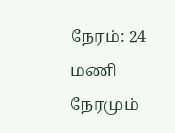நேரம்: 24 மணி நேரமும்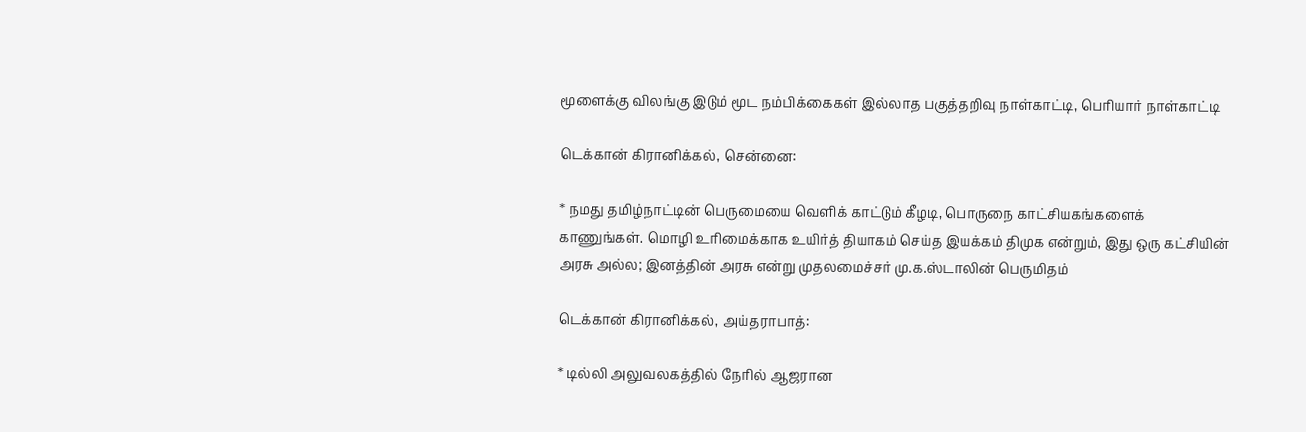மூளைக்கு விலங்கு இடும் மூட நம்பிக்கைகள் இல்லாத பகுத்தறிவு நாள்காட்டி, பெரியார் நாள்காட்டி

டெக்கான் கிரானிக்கல், சென்னை:

* நமது தமிழ்நாட்டின் பெருமையை வெளிக் காட்டும் கீழடி, பொருநை காட்சியகங்களைக் காணுங்கள். மொழி உரிமைக்காக உயிர்த் தியாகம் செய்த இயக்கம் திமுக என்றும், இது ஒரு கட்சியின் அரசு அல்ல; இனத்தின் அரசு என்று முதலமைச்சர் மு.க.ஸ்டாலின் பெருமிதம்

டெக்கான் கிரானிக்கல், அய்தராபாத்:

* டில்லி அலுவலகத்தில் நேரில் ஆஜரான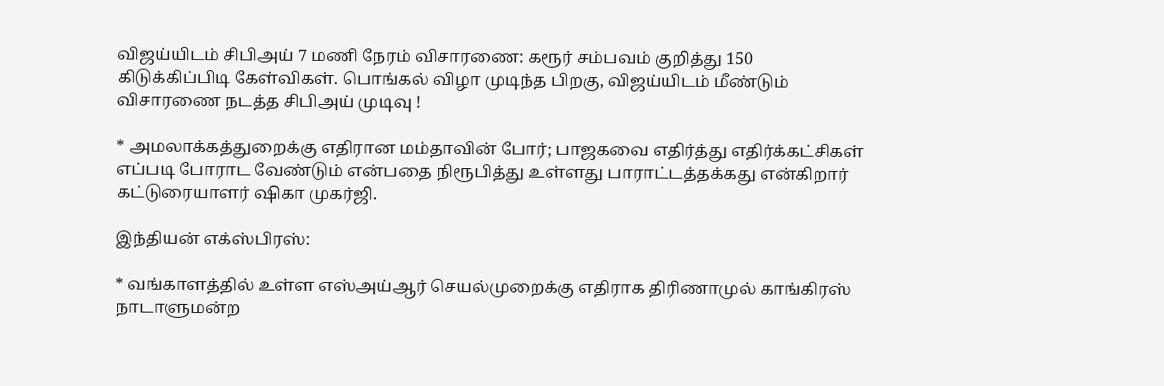விஜய்யிடம் சிபிஅய் 7 மணி நேரம் விசாரணை: கரூர் சம்பவம் குறித்து 150 கிடுக்கிப்பிடி கேள்விகள். பொங்கல் விழா முடிந்த பிறகு, விஜய்யிடம் மீண்டும் விசாரணை நடத்த சிபிஅய் முடிவு !

* அமலாக்கத்துறைக்கு எதிரான மம்தாவின் போர்; பாஜகவை எதிர்த்து எதிர்க்கட்சிகள் எப்படி போராட வேண்டும் என்பதை நிரூபித்து உள்ளது பாராட்டத்தக்கது என்கிறார் கட்டுரையாளர் ஷிகா முகர்ஜி.

இந்தியன் எக்ஸ்பிரஸ்:

* வங்காளத்தில் உள்ள எஸ்அய்ஆர் செயல்முறைக்கு எதிராக திரிணாமுல் காங்கிரஸ் நாடாளுமன்ற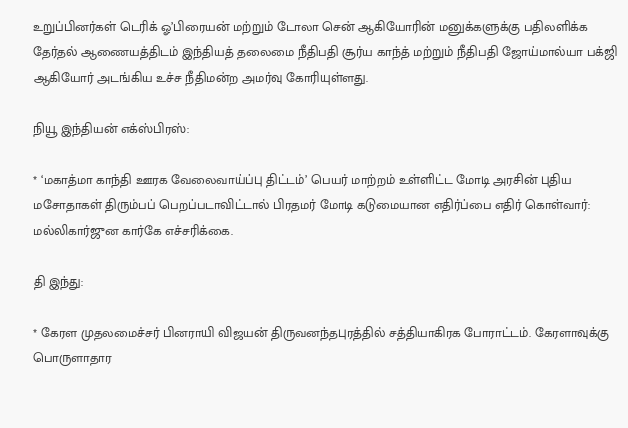உறுப்பினர்கள் டெரிக் ஓ’பிரையன் மற்றும் டோலா சென் ஆகியோரின் மனுக்களுக்கு பதிலளிக்க தேர்தல் ஆணையத்திடம் இந்தியத் தலைமை நீதிபதி சூர்ய காந்த் மற்றும் நீதிபதி ஜோய்மால்யா பக்ஜி ஆகியோர் அடங்கிய உச்ச நீதிமன்ற அமர்வு கோரியுள்ளது.

நியூ இந்தியன் எக்ஸ்பிரஸ்:

* ‘மகாத்மா காந்தி ஊரக வேலைவாய்ப்பு திட்டம்’ பெயர் மாற்றம் உள்ளிட்ட மோடி அரசின் புதிய மசோதாகள் திரும்பப் பெறப்படாவிட்டால் பிரதமர் மோடி கடுமையான எதிர்ப்பை எதிர் கொள்வார்: மல்லிகார்ஜுன கார்கே எச்சரிக்கை.

தி இந்து:

* கேரள முதலமைச்சர் பினராயி விஜயன் திருவனந்தபுரத்தில் சத்தியாகிரக போராட்டம். கேரளாவுக்கு பொருளாதார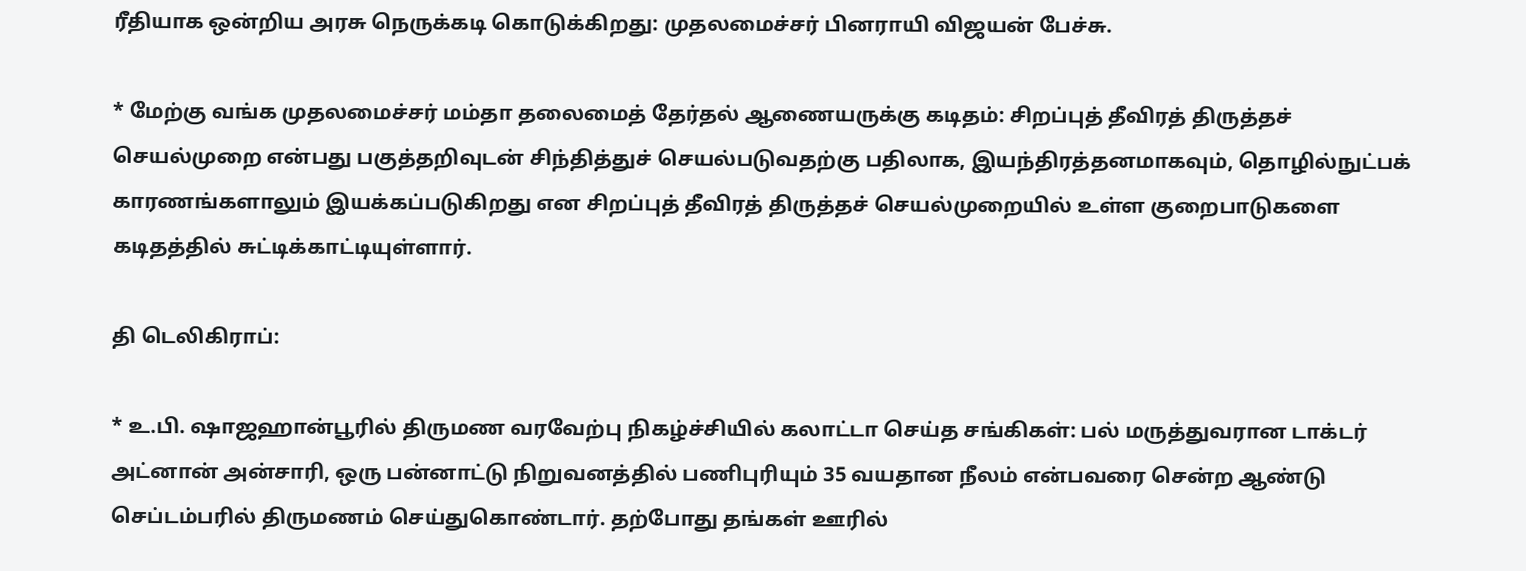ரீதியாக ஒன்றிய அரசு நெருக்கடி கொடுக்கிறது: முதலமைச்சர் பினராயி விஜயன் பேச்சு.

* மேற்கு வங்க முதலமைச்சர் மம்தா தலைமைத் தேர்தல் ஆணையருக்கு கடிதம்: சிறப்புத் தீவிரத் திருத்தச் செயல்முறை என்பது பகுத்தறிவுடன் சிந்தித்துச் செயல்படுவதற்கு பதிலாக, இயந்திரத்தனமாகவும், தொழில்நுட்பக் காரணங்களாலும் இயக்கப்படுகிறது என சிறப்புத் தீவிரத் திருத்தச் செயல்முறையில் உள்ள குறைபாடுகளை கடிதத்தில் சுட்டிக்காட்டியுள்ளார்.

தி டெலிகிராப்:

* உ.பி. ஷாஜஹான்பூரில் திருமண வரவேற்பு நிகழ்ச்சியில் கலாட்டா செய்த சங்கிகள்: பல் மருத்துவரான டாக்டர் அட்னான் அன்சாரி, ஒரு பன்னாட்டு நிறுவனத்தில் பணிபுரியும் 35 வயதான நீலம் என்பவரை சென்ற ஆண்டு செப்டம்பரில் திருமணம் செய்துகொண்டார். தற்போது தங்கள் ஊரில்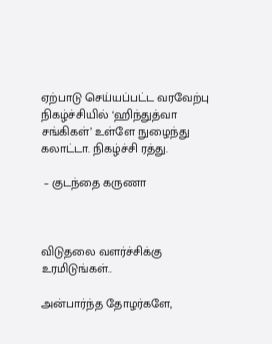ஏற்பாடு செய்யப்பட்ட வரவேற்பு நிகழ்ச்சியில் ‘ஹிந்துத்வா சங்கிகள்’ உள்ளே நுழைந்து கலாட்டா. நிகழ்ச்சி ரத்து.

 – குடந்தை கருணா



விடுதலை வளர்ச்சிக்கு உரமிடுங்கள்..

அன்பார்ந்த தோழர்களே,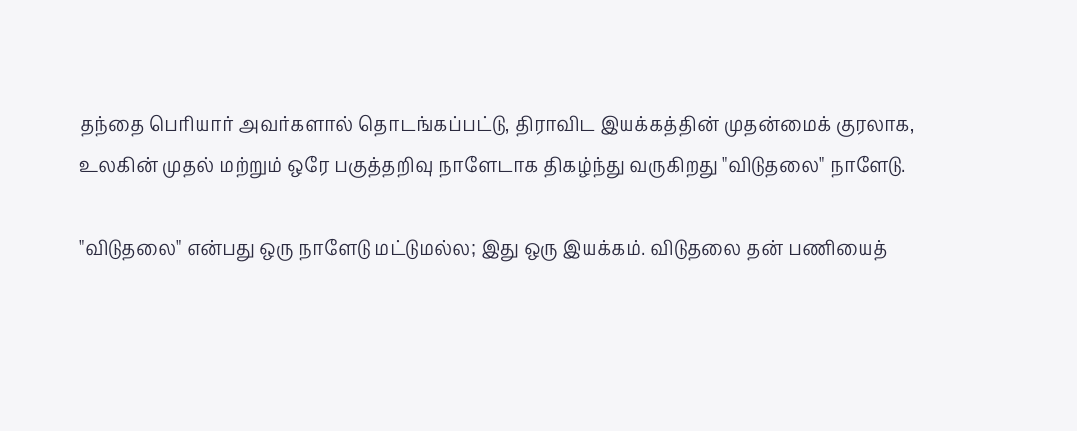தந்தை பெரியார் அவர்களால் தொடங்கப்பட்டு, திராவிட இயக்கத்தின் முதன்மைக் குரலாக, உலகின் முதல் மற்றும் ஒரே பகுத்தறிவு நாளேடாக திகழ்ந்து வருகிறது "விடுதலை" நாளேடு.

"விடுதலை" என்பது ஒரு நாளேடு மட்டுமல்ல; இது ஒரு இயக்கம். விடுதலை தன் பணியைத்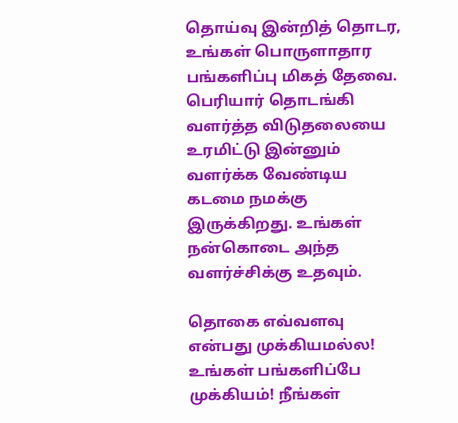தொய்வு இன்றித் தொடர, உங்கள் பொருளாதார பங்களிப்பு மிகத் தேவை. பெரியார் தொடங்கி வளர்த்த விடுதலையை உரமிட்டு இன்னும் வளர்க்க வேண்டிய கடமை நமக்கு இருக்கிறது. உங்கள் நன்கொடை அந்த வளர்ச்சிக்கு உதவும்.

தொகை எவ்வளவு என்பது முக்கியமல்ல! உங்கள் பங்களிப்பே முக்கியம்! நீங்கள்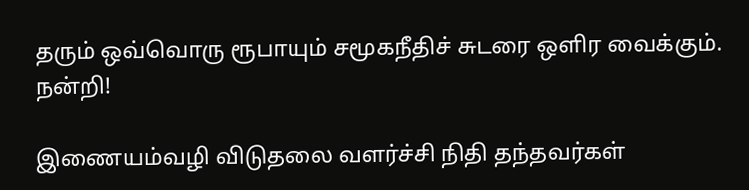தரும் ஒவ்வொரு ரூபாயும் சமூகநீதிச் சுடரை ஒளிர வைக்கும். நன்றி!

இணையம்வழி விடுதலை வளர்ச்சி நிதி தந்தவர்கள்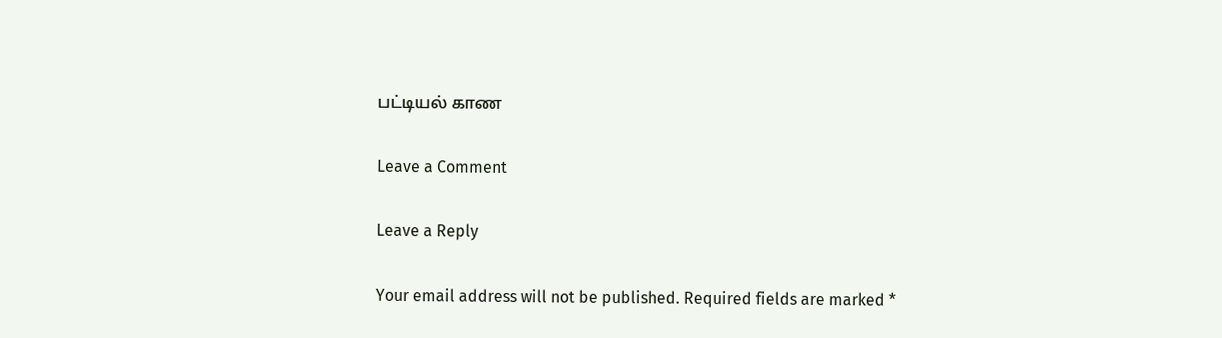பட்டியல் காண

Leave a Comment

Leave a Reply

Your email address will not be published. Required fields are marked *